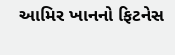આમિર ખાનનો ફિટનેસ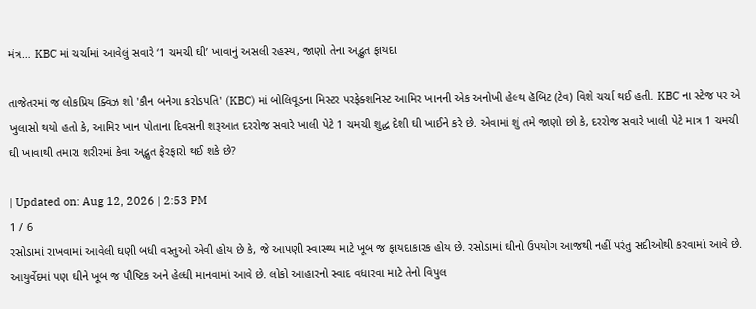મંત્ર… KBC માં ચર્ચામાં આવેલું સવારે ‘1 ચમચી ઘી’ ખાવાનું અસલી રહસ્ય, જાણો તેના અદ્ભુત ફાયદા

તાજેતરમાં જ લોકપ્રિય ક્વિઝ શો 'કૌન બનેગા કરોડપતિ' (KBC) માં બોલિવૂડના મિસ્ટર પરફેક્શનિસ્ટ આમિર ખાનની એક અનોખી હેલ્થ હૅબિટ (ટેવ) વિશે ચર્ચા થઈ હતી. KBC ના સ્ટેજ પર એ ખુલાસો થયો હતો કે, આમિર ખાન પોતાના દિવસની શરૂઆત દરરોજ સવારે ખાલી પેટે 1 ચમચી શુદ્ધ દેશી ઘી ખાઈને કરે છે. એવામાં શું તમે જાણો છો કે, દરરોજ સવારે ખાલી પેટે માત્ર 1 ચમચી ઘી ખાવાથી તમારા શરીરમાં કેવા અદ્ભુત ફેરફારો થઈ શકે છે?

| Updated on: Aug 12, 2026 | 2:53 PM
1 / 6
રસોડામાં રાખવામાં આવેલી ઘણી બધી વસ્તુઓ એવી હોય છે કે, જે આપણી સ્વાસ્થ્ય માટે ખૂબ જ ફાયદાકારક હોય છે. રસોડામાં ઘીનો ઉપયોગ આજથી નહીં પરંતુ સદીઓથી કરવામાં આવે છે. આયુર્વેદમાં પણ ઘીને ખૂબ જ પૌષ્ટિક અને હેલ્ધી માનવામાં આવે છે. લોકો આહારનો સ્વાદ વધારવા માટે તેનો વિપુલ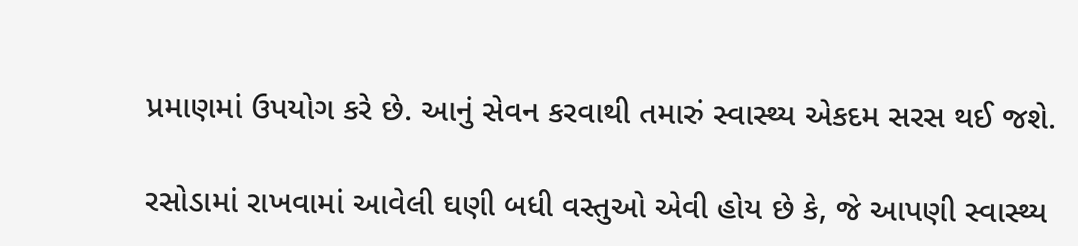પ્રમાણમાં ઉપયોગ કરે છે. આનું સેવન કરવાથી તમારું સ્વાસ્થ્ય એકદમ સરસ થઈ જશે.

રસોડામાં રાખવામાં આવેલી ઘણી બધી વસ્તુઓ એવી હોય છે કે, જે આપણી સ્વાસ્થ્ય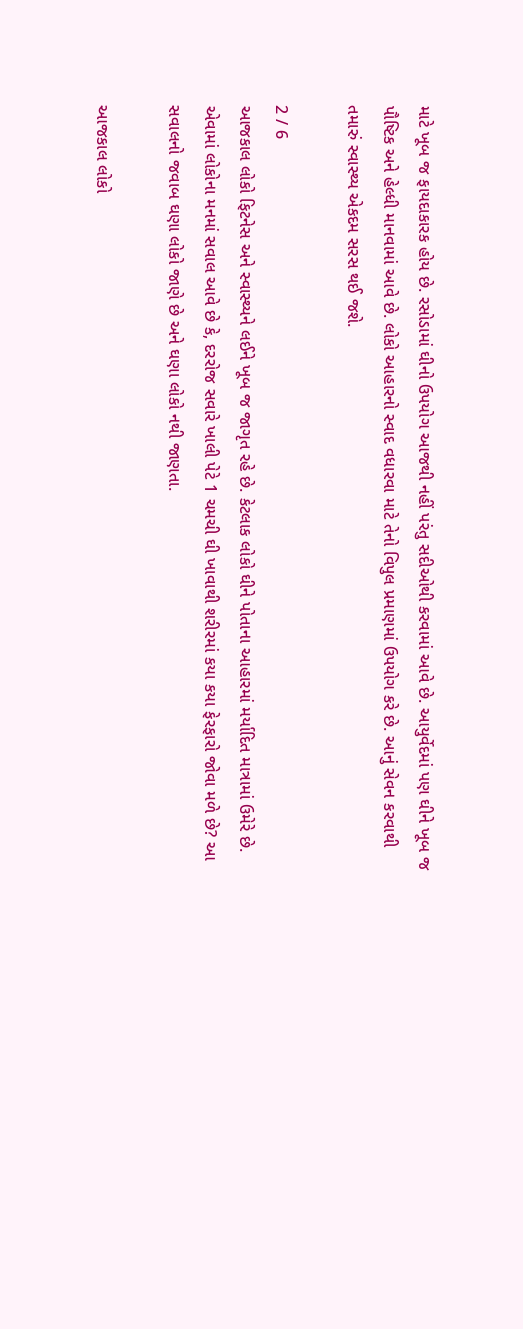માટે ખૂબ જ ફાયદાકારક હોય છે. રસોડામાં ઘીનો ઉપયોગ આજથી નહીં પરંતુ સદીઓથી કરવામાં આવે છે. આયુર્વેદમાં પણ ઘીને ખૂબ જ પૌષ્ટિક અને હેલ્ધી માનવામાં આવે છે. લોકો આહારનો સ્વાદ વધારવા માટે તેનો વિપુલ પ્રમાણમાં ઉપયોગ કરે છે. આનું સેવન કરવાથી તમારું સ્વાસ્થ્ય એકદમ સરસ થઈ જશે.

2 / 6
આજકાલ લોકો ફિટનેસ અને સ્વાસ્થ્યને લઈને ખૂબ જ જાગૃત રહે છે. કેટલાક લોકો ઘીને પોતાના આહારમાં મર્યાદિત માત્રામાં ઉમેરે છે. એવામાં લોકોના મનમાં સવાલ આવે છે કે, દરરોજ સવારે ખાલી પેટે 1 ચમચી ઘી ખાવાથી શરીરમાં કયા કયા ફેરફારો જોવા મળે છે? આ સવાલનો જવાબ ઘણા લોકો જાણે છે અને ઘણા લોકો નથી જાણતા.

આજકાલ લોકો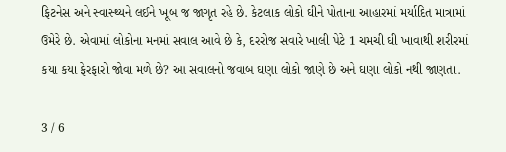ફિટનેસ અને સ્વાસ્થ્યને લઈને ખૂબ જ જાગૃત રહે છે. કેટલાક લોકો ઘીને પોતાના આહારમાં મર્યાદિત માત્રામાં ઉમેરે છે. એવામાં લોકોના મનમાં સવાલ આવે છે કે, દરરોજ સવારે ખાલી પેટે 1 ચમચી ઘી ખાવાથી શરીરમાં કયા કયા ફેરફારો જોવા મળે છે? આ સવાલનો જવાબ ઘણા લોકો જાણે છે અને ઘણા લોકો નથી જાણતા.

3 / 6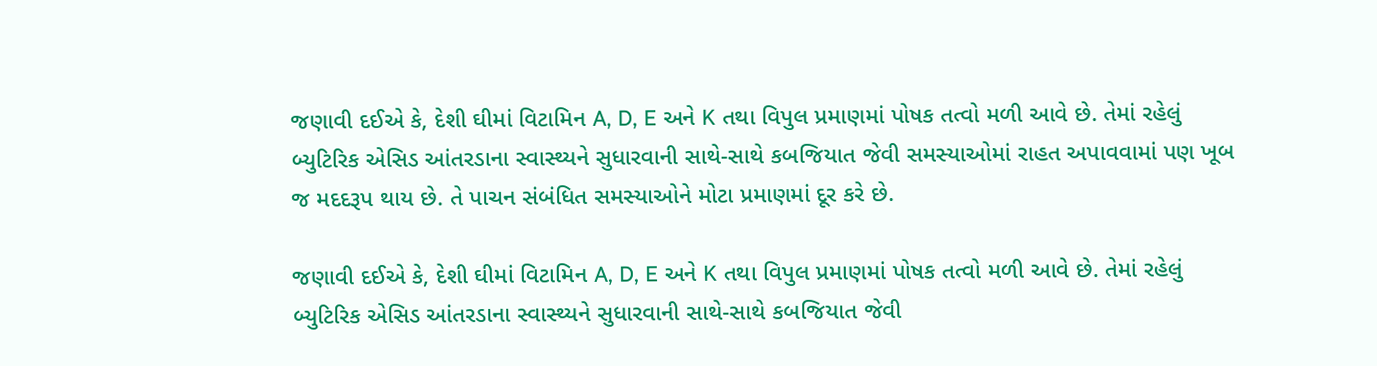જણાવી દઈએ કે, દેશી ઘીમાં વિટામિન A, D, E અને K તથા વિપુલ પ્રમાણમાં પોષક તત્વો મળી આવે છે. તેમાં રહેલું બ્યુટિરિક એસિડ આંતરડાના સ્વાસ્થ્યને સુધારવાની સાથે-સાથે કબજિયાત જેવી સમસ્યાઓમાં રાહત અપાવવામાં પણ ખૂબ જ મદદરૂપ થાય છે. તે પાચન સંબંધિત સમસ્યાઓને મોટા પ્રમાણમાં દૂર કરે છે.

જણાવી દઈએ કે, દેશી ઘીમાં વિટામિન A, D, E અને K તથા વિપુલ પ્રમાણમાં પોષક તત્વો મળી આવે છે. તેમાં રહેલું બ્યુટિરિક એસિડ આંતરડાના સ્વાસ્થ્યને સુધારવાની સાથે-સાથે કબજિયાત જેવી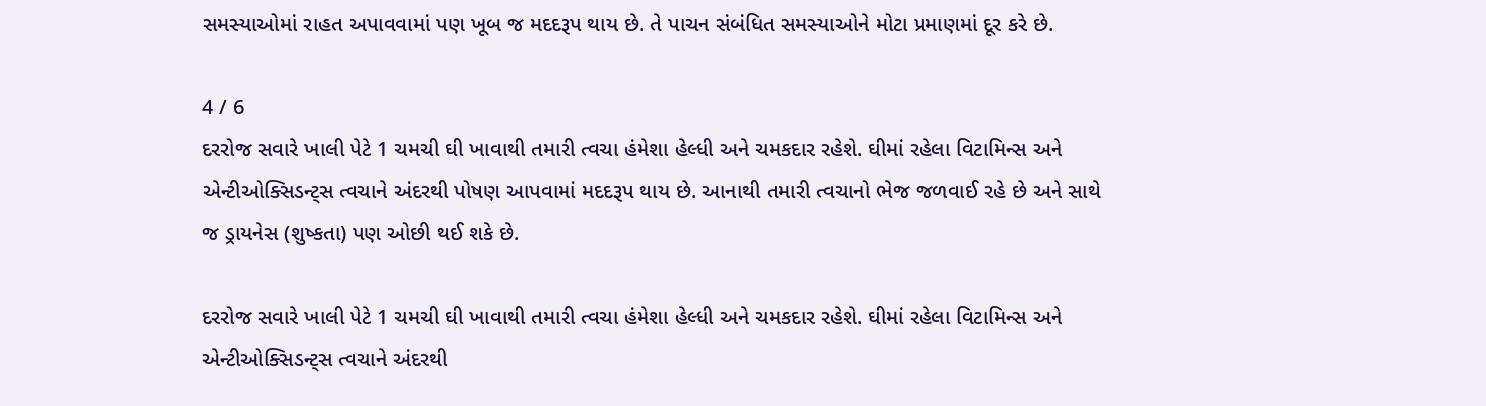સમસ્યાઓમાં રાહત અપાવવામાં પણ ખૂબ જ મદદરૂપ થાય છે. તે પાચન સંબંધિત સમસ્યાઓને મોટા પ્રમાણમાં દૂર કરે છે.

4 / 6
દરરોજ સવારે ખાલી પેટે 1 ચમચી ઘી ખાવાથી તમારી ત્વચા હંમેશા હેલ્ધી અને ચમકદાર રહેશે. ઘીમાં રહેલા વિટામિન્સ અને એન્ટીઓક્સિડન્ટ્સ ત્વચાને અંદરથી પોષણ આપવામાં મદદરૂપ થાય છે. આનાથી તમારી ત્વચાનો ભેજ જળવાઈ રહે છે અને સાથે જ ડ્રાયનેસ (શુષ્કતા) પણ ઓછી થઈ શકે છે.

દરરોજ સવારે ખાલી પેટે 1 ચમચી ઘી ખાવાથી તમારી ત્વચા હંમેશા હેલ્ધી અને ચમકદાર રહેશે. ઘીમાં રહેલા વિટામિન્સ અને એન્ટીઓક્સિડન્ટ્સ ત્વચાને અંદરથી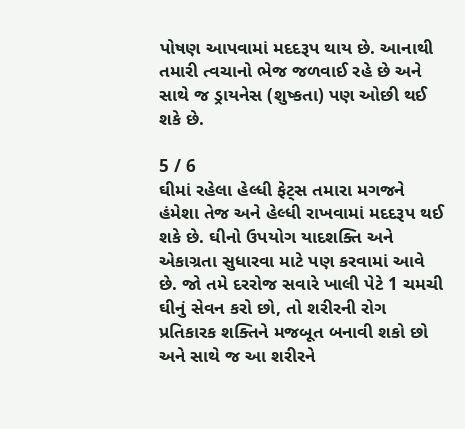પોષણ આપવામાં મદદરૂપ થાય છે. આનાથી તમારી ત્વચાનો ભેજ જળવાઈ રહે છે અને સાથે જ ડ્રાયનેસ (શુષ્કતા) પણ ઓછી થઈ શકે છે.

5 / 6
ઘીમાં રહેલા હેલ્ધી ફેટ્સ તમારા મગજને હંમેશા તેજ અને હેલ્ધી રાખવામાં મદદરૂપ થઈ શકે છે. ઘીનો ઉપયોગ યાદશક્તિ અને એકાગ્રતા સુધારવા માટે પણ કરવામાં આવે છે. જો તમે દરરોજ સવારે ખાલી પેટે 1 ચમચી ઘીનું સેવન કરો છો, તો શરીરની રોગ પ્રતિકારક શક્તિને મજબૂત બનાવી શકો છો અને સાથે જ આ શરીરને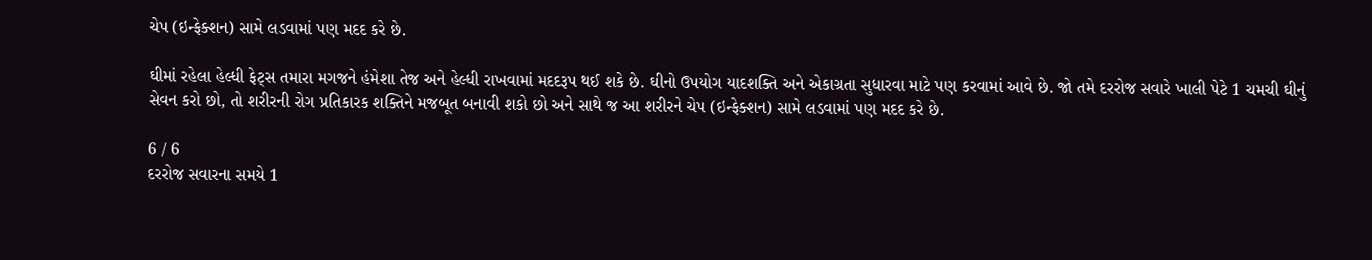ચેપ (ઇન્ફેક્શન) સામે લડવામાં પણ મદદ કરે છે.

ઘીમાં રહેલા હેલ્ધી ફેટ્સ તમારા મગજને હંમેશા તેજ અને હેલ્ધી રાખવામાં મદદરૂપ થઈ શકે છે. ઘીનો ઉપયોગ યાદશક્તિ અને એકાગ્રતા સુધારવા માટે પણ કરવામાં આવે છે. જો તમે દરરોજ સવારે ખાલી પેટે 1 ચમચી ઘીનું સેવન કરો છો, તો શરીરની રોગ પ્રતિકારક શક્તિને મજબૂત બનાવી શકો છો અને સાથે જ આ શરીરને ચેપ (ઇન્ફેક્શન) સામે લડવામાં પણ મદદ કરે છે.

6 / 6
દરરોજ સવારના સમયે 1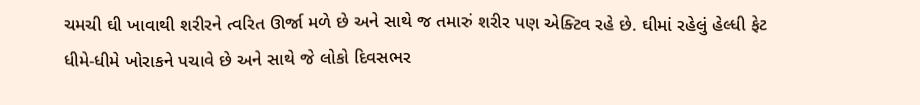ચમચી ઘી ખાવાથી શરીરને ત્વરિત ઊર્જા મળે છે અને સાથે જ તમારું શરીર પણ એક્ટિવ રહે છે. ઘીમાં રહેલું હેલ્ધી ફેટ ધીમે-ધીમે ખોરાકને પચાવે છે અને સાથે જે લોકો દિવસભર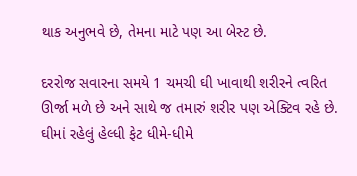થાક અનુભવે છે, તેમના માટે પણ આ બેસ્ટ છે.

દરરોજ સવારના સમયે 1 ચમચી ઘી ખાવાથી શરીરને ત્વરિત ઊર્જા મળે છે અને સાથે જ તમારું શરીર પણ એક્ટિવ રહે છે. ઘીમાં રહેલું હેલ્ધી ફેટ ધીમે-ધીમે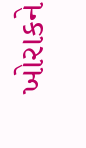ખોરાકને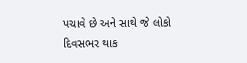પચાવે છે અને સાથે જે લોકો દિવસભર થાક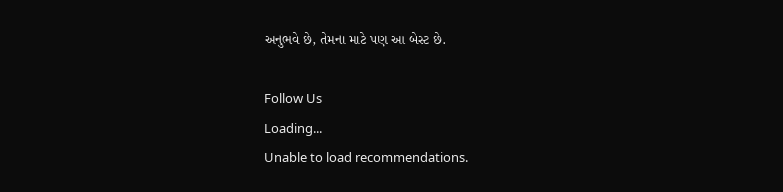અનુભવે છે, તેમના માટે પણ આ બેસ્ટ છે.

Follow Us
Loading...
Unable to load recommendations.